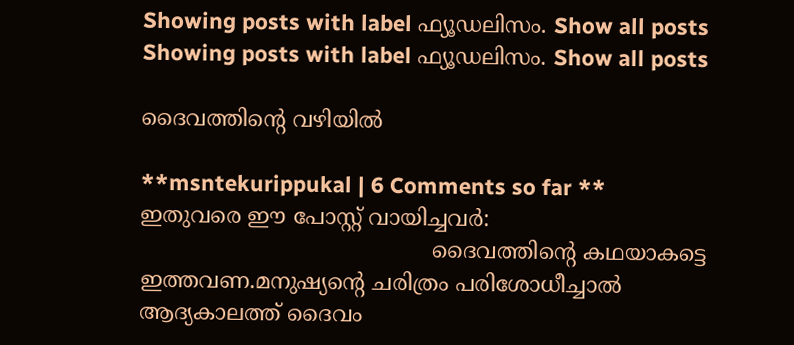Showing posts with label ഫ്യൂഡലിസം. Show all posts
Showing posts with label ഫ്യൂഡലിസം. Show all posts

ദൈവത്തിന്റെ വഴിയില്‍

**msntekurippukal | 6 Comments so far **
ഇതുവരെ ഈ പോസ്റ്റ് വായിച്ചവര്‍:
                                           ദൈവത്തിന്റെ കഥയാകട്ടെ ഇത്തവണ.മനുഷ്യന്റെ ചരിത്രം പരിശോധീച്ചാല്‍ ആദ്യകാലത്ത് ദൈവം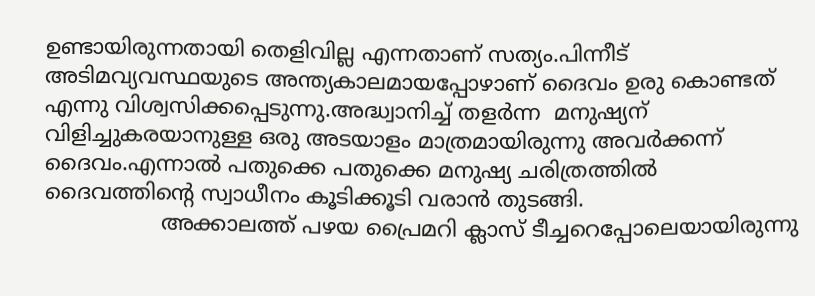ഉണ്ടായിരുന്നതായി തെളിവില്ല എന്നതാണ് സത്യം.പിന്നീട് അടിമവ്യവസ്ഥയുടെ അന്ത്യകാലമായപ്പോഴാണ് ദൈവം ഉരു കൊണ്ടത് എന്നു വിശ്വസിക്കപ്പെടുന്നു.അദ്ധ്വാനിച്ച് തളര്‍ന്ന  മനുഷ്യന് വിളിച്ചുകരയാനുള്ള ഒരു അടയാളം മാത്രമായിരുന്നു അവര്‍ക്കന്ന് ദൈവം.എന്നാല്‍ പതുക്കെ പതുക്കെ മനുഷ്യ ചരിത്രത്തില്‍ ദൈവത്തിന്റെ സ്വാധീനം കൂടിക്കൂടി വരാന്‍ തുടങ്ങി.
                 അക്കാലത്ത് പഴയ പ്രൈമറി ക്ലാസ് ടീച്ചറെപ്പോലെയായിരുന്നു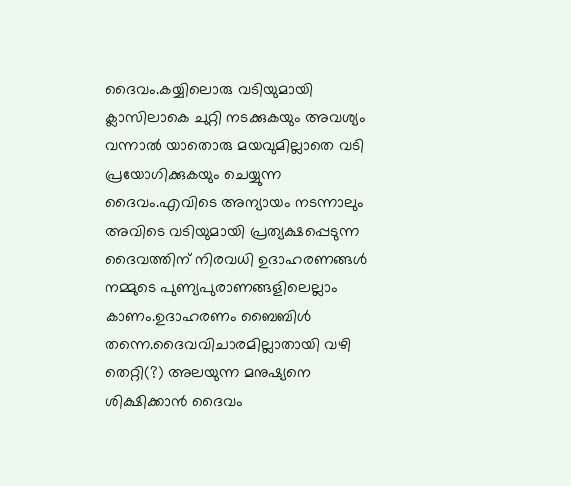ദൈവം.കയ്യിലൊരു വടിയുമായി ക്ലാസിലാകെ ചുറ്റി നടക്കുകയും അവശ്യം വന്നാല്‍ യാതൊരു മയവുമില്ലാതെ വടി പ്രയോഗിക്കുകയും ചെയ്യുന്ന ദൈവം.എവിടെ അന്യായം നടന്നാലും അവിടെ വടിയുമായി പ്രത്യക്ഷപ്പെടുന്ന ദൈവത്തിന് നിരവധി ഉദാഹരണങ്ങള്‍ നമ്മുടെ പുണ്യപുരാണങ്ങളിലെല്ലാം കാണം.ഉദാഹരണം ബൈബിള്‍ തന്നെ.ദൈവവിചാരമില്ലാതായി വഴി തെറ്റി(?) അലയുന്ന മനുഷ്യനെ ശിക്ഷിക്കാന്‍ ദൈവം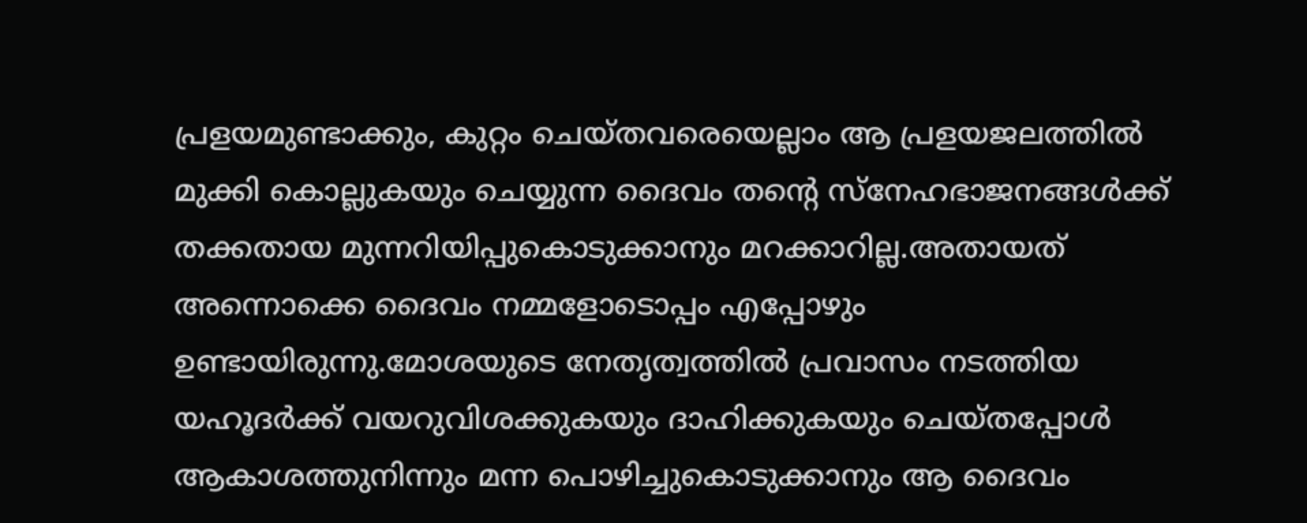പ്രളയമുണ്ടാക്കും, കുറ്റം ചെയ്തവരെയെല്ലാം ആ പ്രളയജലത്തില്‍ മുക്കി കൊല്ലുകയും ചെയ്യുന്ന ദൈവം തന്റെ സ്നേഹഭാജനങ്ങള്‍ക്ക് തക്കതായ മുന്നറിയിപ്പുകൊടുക്കാനും മറക്കാറില്ല.അതായത് അന്നൊക്കെ ദൈവം നമ്മളോ‍ടൊപ്പം എപ്പോഴും ഉണ്ടായിരുന്നു.മോശയുടെ നേതൃത്വത്തില്‍ പ്രവാസം നടത്തിയ യഹൂദര്‍ക്ക് വയറുവിശക്കുകയും ദാഹിക്കുകയും ചെയ്തപ്പോള്‍ ആകാശത്തുനിന്നും മന്ന പൊഴിച്ചുകൊടുക്കാനും ആ ദൈവം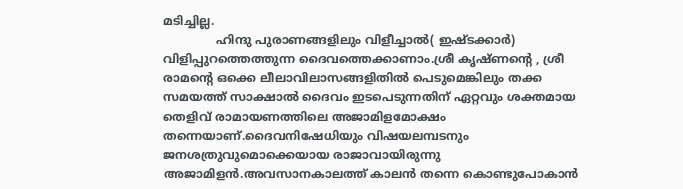മടിച്ചില്ല.
              ഹിന്ദു പുരാണങ്ങളിലും വിളീച്ചാല്‍( ഇഷ്ടക്കാര്‍) വിളിപ്പുറത്തെത്തുന്ന ദൈവത്തെക്കാണാം.ശ്രീ കൃഷ്ണന്റെ , ശ്രീ രാമന്റെ ഒക്കെ ലീലാവിലാസങ്ങളിതില്‍ പെടുമെങ്കിലും തക്ക സമയത്ത് സാ‍ക്ഷാല്‍ ദൈവം ഇടപെടുന്നതിന് ഏറ്റവും ശക്തമായ തെളിവ് രാമായണത്തിലെ അജാമിളമോക്ഷം തന്നെയാണ്.ദൈവനിഷേധിയും വിഷയലമ്പടനും ജനശത്രുവുമൊക്കെയായ രാജാവായിരുന്നു അജാമിളന്‍.അവസാനകാലത്ത് കാലന്‍ തന്നെ കൊണ്ടുപോകാന്‍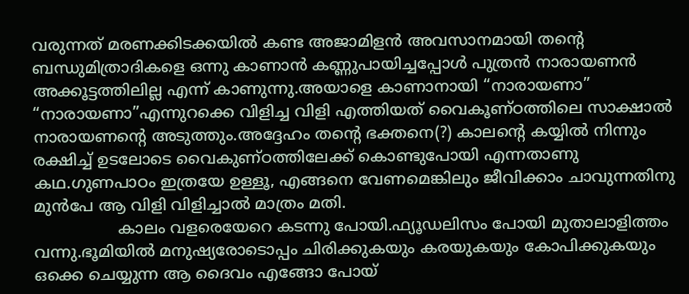വരുന്നത് മരണക്കിടക്കയില്‍ കണ്ട അജാമിളന്‍ അവസാനമായി തന്റെ ബന്ധുമിത്രാദികളെ ഒന്നു കാണാന്‍ കണ്ണുപായിച്ചപ്പോള്‍ പുത്രന്‍ നാരായണന്‍ അക്കൂട്ടത്തിലില്ല എന്ന് കാണുന്നു.അയാളെ കാണാനായി “നാരായണാ” “നാരായണാ”എന്നുറക്കെ വിളിച്ച വിളി എത്തിയത് വൈകൂണ്ഠത്തിലെ സാക്ഷാല്‍ നാരായണന്റെ അടുത്തും.അദ്ദേഹം തന്റെ ഭക്തനെ(?) കാലന്റെ കയ്യില്‍ നിന്നും രക്ഷിച്ച് ഉടലോടെ വൈകുണ്ഠത്തിലേക്ക് കൊണ്ടുപോയി എന്നതാണു കഥ.ഗുണപാഠം ഇത്രയേ ഉള്ളൂ, എങ്ങനെ വേണമെങ്കിലും ജീവിക്കാം ചാവുന്നതിനു മുന്‍പേ ആ വിളി വിളിച്ചാല്‍ മാത്രം മതി.
                 കാലം വളരെയേറെ കടന്നു പോയി.ഫ്യൂഡലിസം പോയി മുതാലാളിത്തം വന്നു.ഭൂമിയില്‍ മനുഷ്യരോടൊപ്പം ചിരിക്കുകയും കരയുകയും കോപിക്കുകയും ഒക്കെ ചെയ്യുന്ന ആ ദൈവം എങ്ങോ പോയ്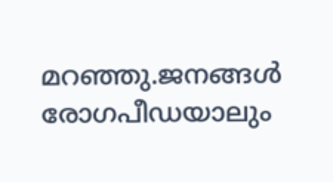മറഞ്ഞു.ജനങ്ങള്‍ രോഗപീഡയാലും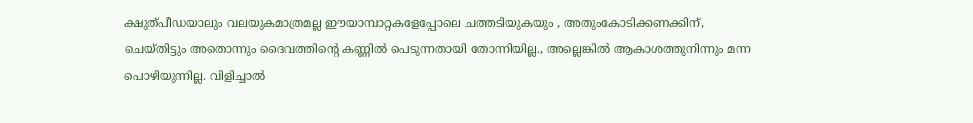ക്ഷുത്പീഡയാലും വലയുകമാത്രമല്ല ഈയാമ്പാറ്റകളേപ്പോലെ ചത്തടിയുകയും , അതുംകോടിക്കണക്കിന്, ചെയ്തിട്ടും അതൊന്നും ദൈവത്തിന്റെ കണ്ണില്‍ പെടുന്നതായി തോന്നിയില്ല., അല്ലെങ്കില്‍ ആകാശത്തുനിന്നും മന്ന പൊഴിയുന്നില്ല. വിളിച്ചാല്‍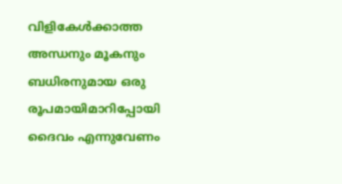വിളികേള്‍ക്കാത്ത അന്ധനും മൂകനും ബധിരനുമായ ഒരു രൂപമായിമാറിപ്പോയി ദൈവം എന്നുവേണം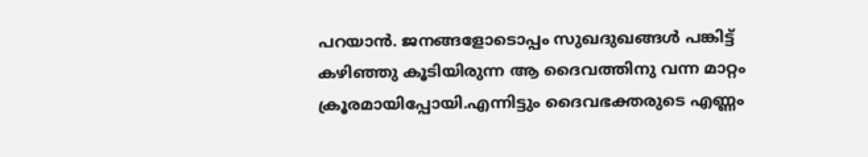പറയാന്‍. ജനങ്ങളോടൊപ്പം സുഖദുഖങ്ങള്‍ പങ്കിട്ട് കഴിഞ്ഞു കൂടിയിരുന്ന ആ ദൈവത്തിനു വന്ന മാറ്റം ക്രൂരമായിപ്പോയി.എന്നിട്ടും ദൈവഭക്തരുടെ എണ്ണം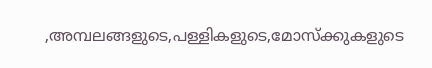,അമ്പലങ്ങളുടെ,പള്ളികളുടെ,മോസ്ക്കുകളുടെ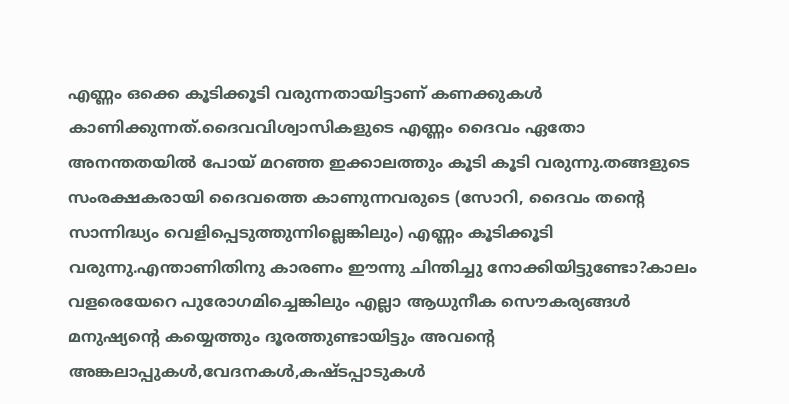എണ്ണം ഒക്കെ കൂടിക്കൂടി വരുന്നതായിട്ടാണ് കണക്കുകള്‍ കാണിക്കുന്നത്.ദൈവവിശ്വാസികളുടെ എണ്ണം ദൈവം ഏതോ അനന്തതയില്‍ പോയ് മറഞ്ഞ ഇക്കാലത്തും കൂടി കൂടി വരുന്നു.തങ്ങളുടെ സംരക്ഷകരായി ദൈവത്തെ കാണുന്നവരുടെ (സോറി, ദൈവം തന്റെ സാന്നിദ്ധ്യം വെളിപ്പെടുത്തുന്നില്ലെങ്കിലും) എണ്ണം കൂടിക്കൂടി വരുന്നു.എന്താണിതിനു കാരണം ഈന്നു ചിന്തിച്ചു നോക്കിയിട്ടുണ്ടോ?കാലം വളരെയേറെ പുരോഗമിച്ചെങ്കിലും എല്ലാ ആധുനീക സൌകര്യങ്ങള്‍ മനുഷ്യന്റെ കയ്യെത്തും ദൂരത്തുണ്ടായിട്ടും അവന്റെ അങ്കലാപ്പുകള്‍,വേദനകള്‍,കഷ്ടപ്പാടുകള്‍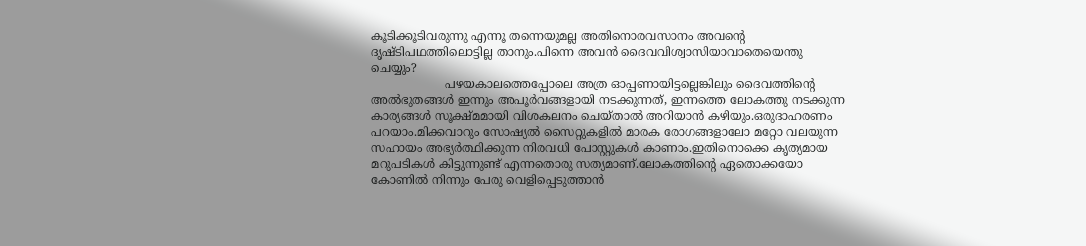കൂടിക്കൂടിവരുന്നു എന്നൂ തന്നെയുമല്ല അതിനൊരവസാനം അവന്റെ ദൃഷ്ടിപഥത്തിലൊട്ടില്ല താനും.പിന്നെ അവന്‍ ദൈവവിശ്വാസിയാവാതെയെന്തു ചെയ്യും?
                    പഴയകാലത്തെപ്പോലെ അത്ര ഓപ്പണായിട്ടല്ലെങ്കിലും ദൈവത്തിന്റെ അല്‍ഭുതങ്ങള്‍ ഇന്നും അപൂര്‍വങ്ങളായി നടക്കുന്നത്, ഇന്നത്തെ ലോകത്തു നടക്കുന്ന കാര്യങ്ങള്‍ സൂക്ഷ്മമായി വിശകലനം ചെയ്താല്‍ അറിയാന്‍ കഴിയും.ഒരുദാഹരണം പറയാം.മിക്കവാറും സോഷ്യല്‍ സൈറ്റുകളില്‍ മാരക രോഗങ്ങളാലോ മറ്റോ വലയുന്ന സഹായം അഭ്യര്‍ത്ഥിക്കുന്ന നിരവധി പോസ്റ്റുകള്‍ കാണാം.ഇതിനൊക്കെ കൃത്യമായ മറുപടികള്‍ കിട്ടുന്നുണ്ട് എന്നതൊരു സത്യമാണ്.ലോകത്തിന്റെ ഏതൊക്കയോ കോണില്‍ നിന്നും പേരു വെളിപ്പെടുത്താന്‍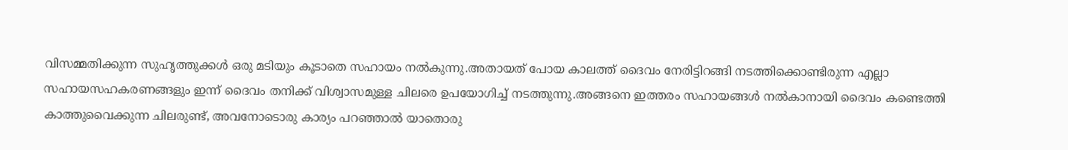വിസമ്മതിക്കുന്ന സുഹൃത്തുക്കള്‍ ഒരു മടിയും കൂടാതെ സഹായം നല്‍കുന്നു.അതായത് പോയ കാലത്ത് ദൈവം നേരിട്ടിറങ്ങി നടത്തിക്കൊണ്ടിരുന്ന എല്ലാ സഹായസഹകരണങ്ങളും ഇന്ന് ദൈവം തനിക്ക് വിശ്വാസമുള്ള ചിലരെ ഉപയോഗിച്ച് നടത്തുന്നു.അങ്ങനെ ഇത്തരം സഹായങ്ങള്‍ നല്‍കാനായി ദൈവം കണ്ടെത്തി കാത്തുവൈക്കുന്ന ചിലരുണ്ട്, അവനോടൊരു കാര്യം പറഞ്ഞാല്‍ യാതൊരു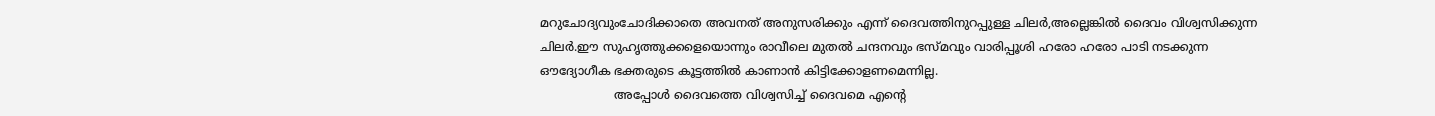മറുചോദ്യവുംചോദിക്കാതെ അവനത് അനുസരിക്കും എന്ന് ദൈവത്തിനുറപ്പുള്ള ചിലര്‍,അല്ലെങ്കില്‍ ദൈവം വിശ്വസിക്കുന്ന ചിലര്‍.ഈ സുഹൃത്തുക്കളെയൊന്നും രാവീലെ മുതല്‍ ചന്ദനവും ഭസ്മവും വാരിപ്പൂശി ഹരോ ഹരോ പാടി നടക്കുന്ന ഔദ്യോഗീക ഭക്തരുടെ കൂട്ടത്തില്‍ കാണാന്‍ കിട്ടിക്കോളണമെന്നില്ല.
                    അപ്പോള്‍ ദൈവത്തെ വിശ്വസിച്ച് ദൈവമെ എന്റെ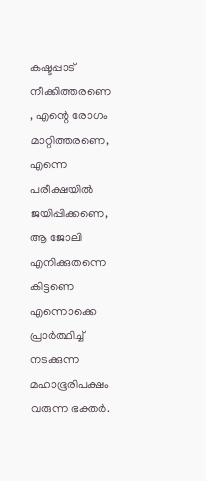കഷ്ടപ്പാട് നീക്കിത്തരണെ , എന്റെ രോഗം മാറ്റിത്തരണെ, എന്നെ പരീക്ഷയില്‍ ജയിപ്പിക്കണെ, ആ ജോലി എനിക്കുതന്നെ കിട്ടണെ എന്നൊക്കെ പ്രാര്‍ത്ഥിച്ച് നടക്കുന്ന മഹാഭൂരിപക്ഷം വരുന്ന ഭക്തര്‍.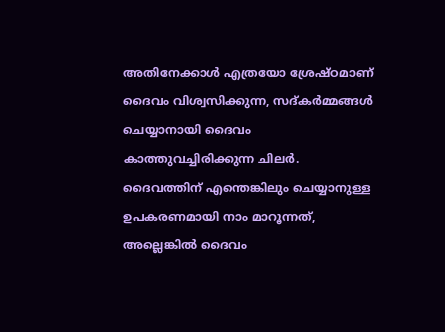അതിനേക്കാള്‍ എത്രയോ ശ്രേഷ്ഠമാണ് ദൈവം വിശ്വസിക്കുന്ന, സദ്കര്‍മ്മങ്ങള്‍ ചെയ്യാനായി ദൈവം കാത്തുവച്ചിരിക്കുന്ന ചിലര്‍. ദൈവത്തിന് എന്തെങ്കിലും ചെയ്യാനുള്ള ഉപകരണമായി നാം മാറൂന്നത്, അല്ലെങ്കില്‍ ദൈവം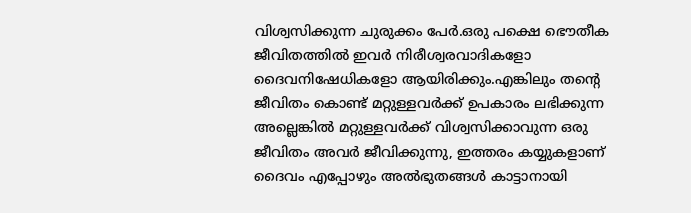വിശ്വസിക്കുന്ന ചുരുക്കം പേര്‍.ഒരു പക്ഷെ ഭൌതീക ജീവിതത്തില്‍ ഇവര്‍ നിരീശ്വരവാദികളോ ദൈവനിഷേധികളോ ആയിരിക്കും.എങ്കിലും തന്റെ ജീവിതം കൊണ്ട് മറ്റുള്ളവര്‍ക്ക് ഉപകാരം ലഭിക്കുന്ന അല്ലെങ്കില്‍ മറ്റുള്ളവര്‍ക്ക് വിശ്വസിക്കാവുന്ന ഒരു ജീവിതം അവര്‍ ജീവിക്കുന്നു, ഇത്തരം കയ്യുകളാണ് ദൈവം എപ്പോഴും അല്‍ഭുതങ്ങള്‍ കാട്ടാനായി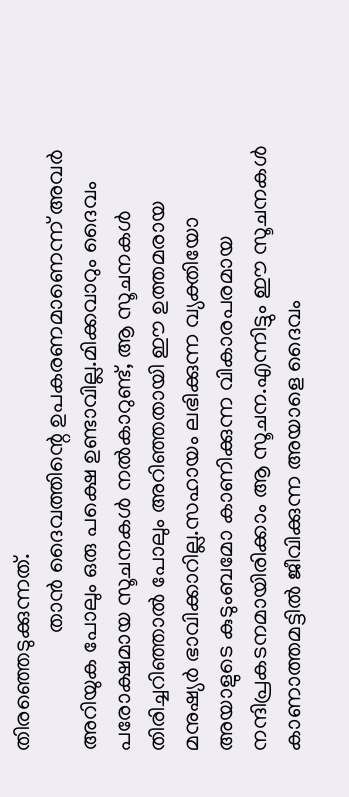തിരഞ്ഞെടുക്കുന്നത്.
                     താന്‍ ദൈവത്തിന്റെ ഉപകരണമാണെന്ന് അവര്‍ അറിയുക പോലും ഒരു പക്ഷെ ഉണ്ടാവില്ല.മിക്കവാറും ദൈവം പരോക്ഷമായ സൂചനകള്‍ നല്‍കാറുണ്ട്, ആ സൂചനകള്‍ തിരിച്ചറിഞ്ഞാല്‍ പോലും അറിഞ്ഞതായി ഈ ഉത്തമരായ മനുഷ്യര്‍ ഭാവിക്കാറില്ല.സഹായം ലഭിക്കുന്ന വ്യക്തിയോ അയാളുടെ കുടുംബമോ കാണിക്കുന്ന വികാരപരമായ നന്ദിപ്രകടനമായിരിക്കാം ആ സൂചന.എന്നിട്ടും ഈ സൂചനകള്‍ കാണാത്തമട്ടില്‍ ജീവിക്കുന്ന അയാളെ ദൈവം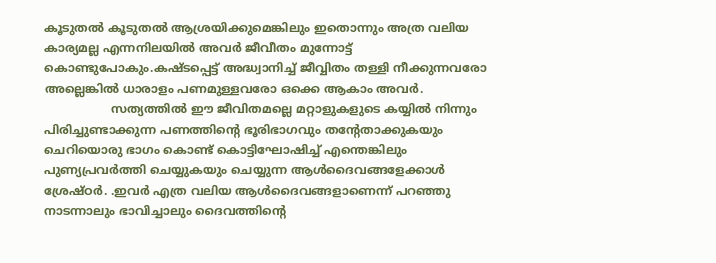കൂടുതല്‍ കൂടുതല്‍ ആശ്രയിക്കുമെങ്കിലും ഇതൊന്നും അത്ര വലിയ കാര്യമല്ല എന്നനിലയില്‍ അവര്‍ ജീവീതം മുന്നോട്ട് കൊണ്ടുപോകും.കഷ്ടപ്പെട്ട് അദ്ധ്വാനിച്ച് ജീവ്വിതം തള്ളി നീക്കുന്നവരോ അല്ലെങ്കില്‍ ധാരാളം പണമുള്ളവരോ ഒക്കെ ആകാം അവര്‍.
                  സത്യത്തില്‍ ഈ ജീവിതമല്ലെ മറ്റാളുകളുടെ കയ്യില്‍ നിന്നും പിരിച്ചുണ്ടാക്കുന്ന പണത്തിന്റെ ഭൂരിഭാ‍ഗവും തന്റേതാക്കുകയും ചെറിയൊരു ഭാഗം കൊണ്ട് കൊട്ടിഘോഷിച്ച് എന്തെങ്കിലും പുണ്യപ്രവര്‍ത്തി ചെയ്യുകയും ചെയ്യുന്ന ആള്‍ദൈവങ്ങളേക്കാള്‍ ശ്രേഷ്ഠര്‍. .ഇവര്‍ എത്ര വലിയ ആള്‍ദൈവങ്ങളാണെന്ന് പറഞ്ഞു നാടന്നാലും ഭാവിച്ചാലും ദൈവത്തിന്റെ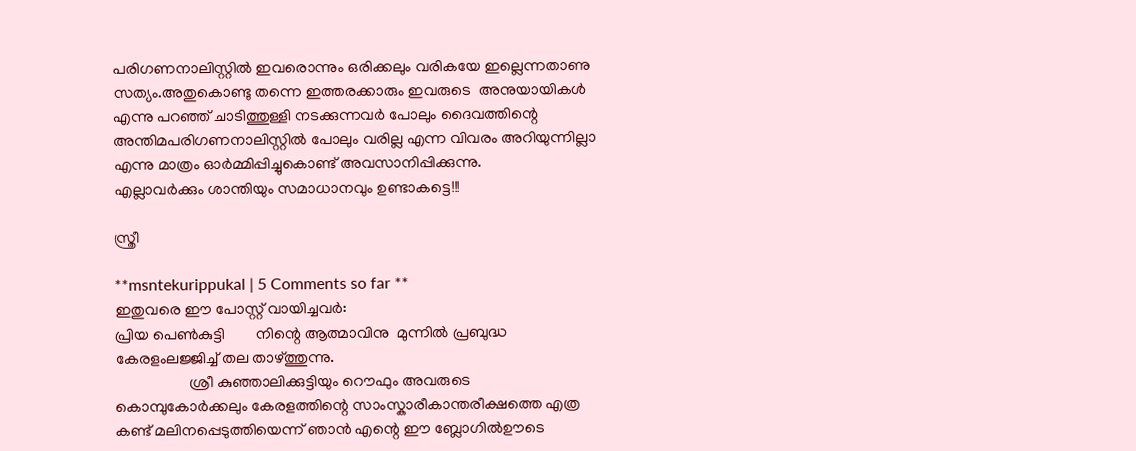പരിഗണനാലിസ്റ്റില്‍ ഇവരൊന്നും ഒരിക്കലും വരികയേ ഇല്ലെന്നതാണു സത്യം.അതുകൊണ്ടു തന്നെ ഇത്തരക്കാരും ഇവരുടെ  അനുയായികള്‍ എന്നു പറഞ്ഞ് ചാടിത്തുള്ളി നടക്കുന്നവര്‍ പോലും ദൈവത്തിന്റെ അന്തിമപരിഗണനാലിസ്റ്റില്‍ പോലും വരില്ല എന്ന വിവരം അറിയുന്നില്ലാ എന്നു മാത്രം ഓര്‍മ്മിപ്പിച്ചുകൊണ്ട് അവസാനിപ്പിക്കുന്നു.
എല്ലാവര്‍ക്കും ശാന്തിയും സമാധാനവും ഉണ്ടാകട്ടെ!!!

സ്ത്രീ

**msntekurippukal | 5 Comments so far **
ഇതുവരെ ഈ പോസ്റ്റ് വായിച്ചവര്‍:
പ്രിയ പെണ്‍കുട്ടി        നിന്റെ ആത്മാവിനു  മുന്നില്‍ പ്രബുദ്ധ കേരളംലജ്ജിച്ച് തല താഴ്ത്തുന്നു.
                   ശ്രീ കുഞ്ഞാലിക്കുട്ടിയും റൌഫും അവരുടെ കൊമ്പുകോര്‍ക്കലും കേരളത്തിന്റെ സാംസ്കാരീകാന്തരീക്ഷത്തെ എത്ര കണ്ട് മലിനപ്പെടുത്തിയെന്ന് ഞാന്‍ എന്റെ ഈ ബ്ലോഗില്‍ഊടെ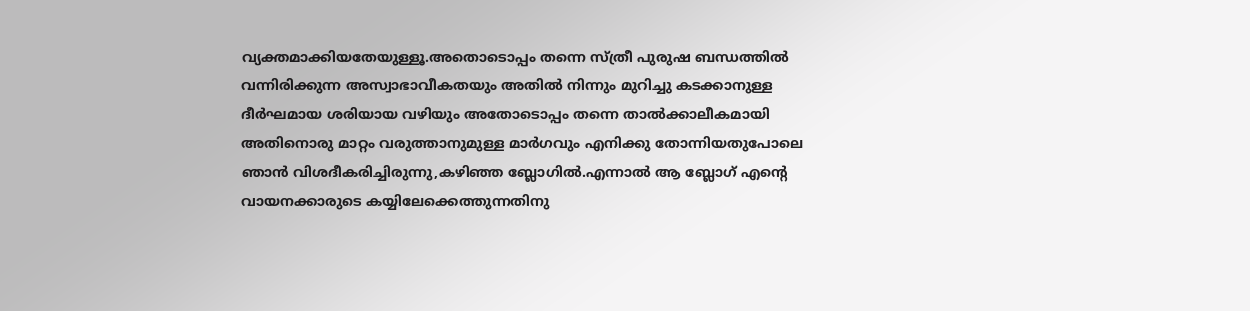വ്യക്തമാക്കിയതേയുള്ളൂ.അതൊടൊപ്പം തന്നെ സ്ത്രീ പുരുഷ ബന്ധത്തില്‍ വന്നിരിക്കുന്ന അസ്വാഭാവീകതയും അതില്‍ നിന്നും മുറിച്ചു കടക്കാനുള്ള ദീര്‍ഘമായ ശരിയായ വഴിയും അതോടൊപ്പം തന്നെ താല്‍ക്കാലീകമായി അതിനൊരു മാറ്റം വരുത്താനുമുള്ള മാര്‍ഗവും എനിക്കു തോന്നിയതുപോലെ ഞാന്‍ വിശദീകരിച്ചിരുന്നു,കഴിഞ്ഞ ബ്ലോഗില്‍.എന്നാല്‍ ആ ബ്ലോഗ് എന്റെ വായനക്കാരുടെ കയ്യിലേക്കെത്തുന്നതിനു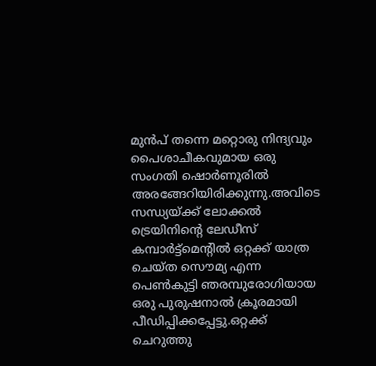മുന്‍പ് തന്നെ മറ്റൊരു നിന്ദ്യവും പൈശാചീകവുമായ ഒരു സംഗതി ഷൊര്‍ണൂരില്‍ അരങ്ങേറിയിരിക്കുന്നു.അവിടെ സന്ധ്യയ്ക്ക് ലോക്കല്‍ ട്രെയിനിന്റെ ലേഡീസ് കമ്പാര്‍ട്ട്മെന്റില്‍ ഒറ്റക്ക് യാത്ര ചെയ്ത സൌമ്യ എന്ന പെണ്‍കുട്ടി ഞരമ്പുരോഗിയായ ഒരു പുരുഷനാല്‍ ക്രൂരമായി പീഡിപ്പിക്കപ്പേട്ടു.ഒറ്റക്ക് ചെറുത്തു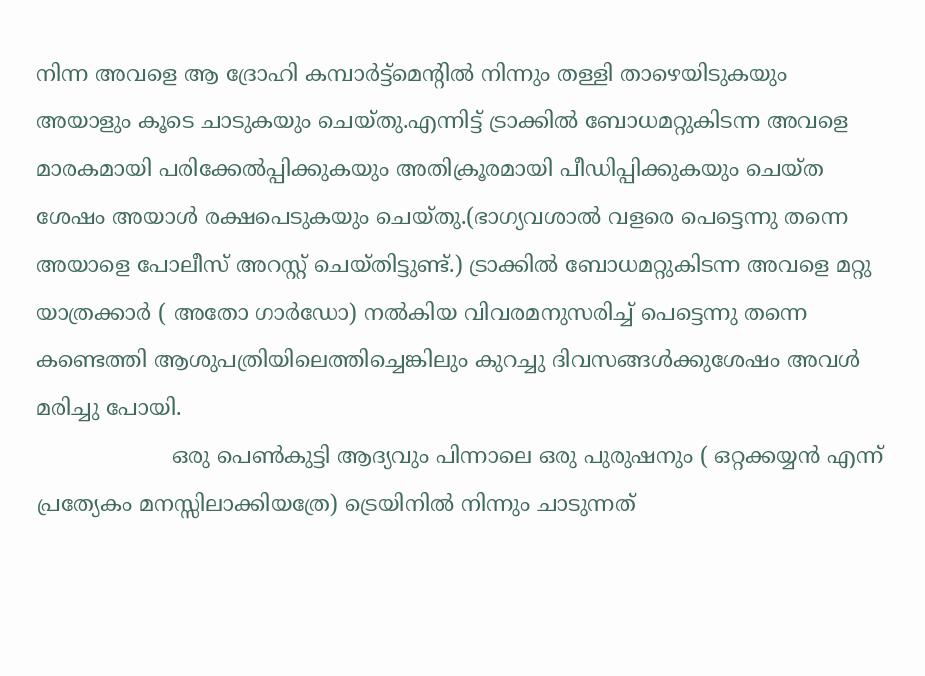നിന്ന അവളെ ആ ദ്രോഹി കമ്പാര്‍ട്ട്മെന്റില്‍ നിന്നും തള്ളി താഴെയിടുകയും അയാളും കൂടെ ചാടുകയും ചെയ്തു.എന്നിട്ട് ട്രാക്കില്‍ ബോധമറ്റുകിടന്ന അവളെ മാരകമായി പരിക്കേല്‍പ്പിക്കുകയും അതിക്രൂരമായി പീഡിപ്പിക്കുകയും ചെയ്ത ശേഷം അയാള്‍ രക്ഷപെടുകയും ചെയ്തു.(ഭാഗ്യവശാല്‍ വളരെ പെട്ടെന്നു തന്നെ അയാളെ പോലീസ് അറസ്റ്റ് ചെയ്തിട്ടുണ്ട്.) ട്രാക്കില്‍ ബോധമറ്റുകിടന്ന അവളെ മറ്റു യാത്രക്കാര്‍ ( അതോ ഗാര്‍ഡോ) നല്‍കിയ വിവരമനുസരിച്ച് പെട്ടെന്നു തന്നെ കണ്ടെത്തി ആശുപത്രിയിലെത്തിച്ചെങ്കിലും കുറച്ചു ദിവസങ്ങള്‍ക്കുശേഷം അവള്‍ മരിച്ചു പോയി.
                    ഒരു പെണ്‍കുട്ടി ആദ്യവും പിന്നാലെ ഒരു പുരുഷനും ( ഒറ്റക്കയ്യന്‍ എന്ന് പ്രത്യേകം മനസ്സിലാക്കിയത്രേ) ട്രെയിനില്‍ നിന്നും ചാടുന്നത്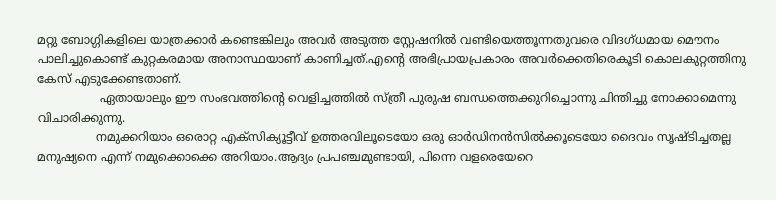മറ്റു ബോഗ്ഗികളിലെ യാത്രക്കാര്‍ കണ്ടെങ്കിലും അവര്‍ അടുത്ത സ്റ്റേഷനില്‍ വണ്ടിയെത്തൂന്നതുവരെ വിദഗ്ധമായ മൌനം പാലിച്ചുകൊണ്ട് കുറ്റകരമായ അനാസ്ഥയാണ് കാണിച്ചത്.എന്റെ അഭിപ്രായപ്രകാരം അവര്‍ക്കെതിരെകൂടി കൊലകുറ്റത്തിനു കേസ് എടുക്കേണ്ടതാണ്.
                 ഏതായാലും ഈ സംഭവത്തിന്റെ വെളിച്ചത്തില്‍ സ്ത്രീ പുരുഷ ബന്ധത്തെക്കുറിച്ചൊന്നു ചിന്തിച്ചു നോക്കാമെന്നു വിചാരിക്കുന്നു.
                നമുക്കറിയാം ഒരൊറ്റ എക്സിക്യൂട്ടീവ് ഉത്തരവിലൂടെയോ ഒരു ഓര്‍ഡിനന്‍സില്‍ക്കൂടെയോ ദൈവം സൃഷ്ടിച്ചതല്ല മനുഷ്യനെ എന്ന് നമുക്കൊക്കെ അറിയാം.ആദ്യം പ്രപഞ്ചമുണ്ടായി, പിന്നെ വളരെയേറെ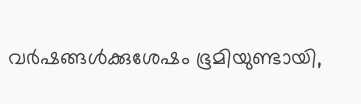വര്‍ഷങ്ങള്‍ക്കുശേഷം ഭൂമിയുണ്ടായി,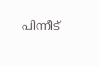പിന്നീട്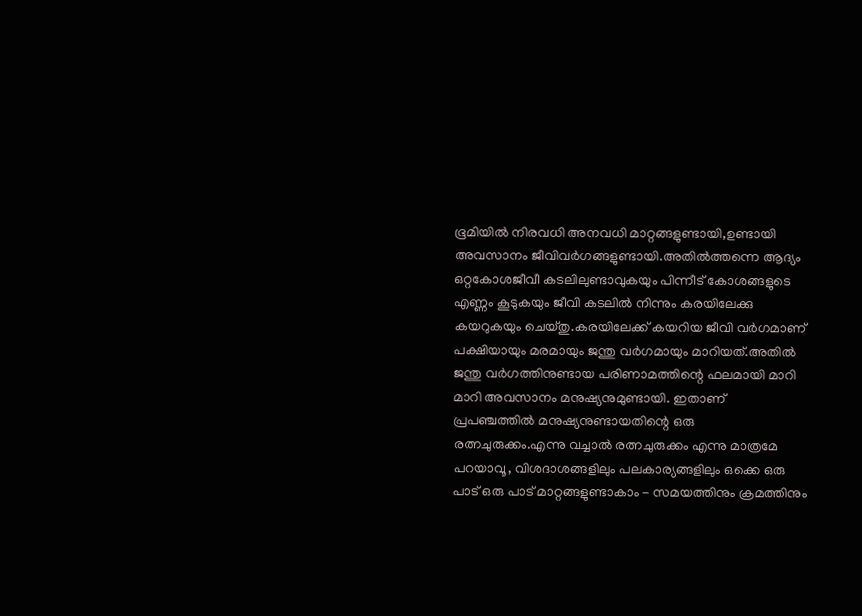ഭൂമിയില്‍ നിരവധി അനവധി മാറ്റങ്ങളുണ്ടായി,ഉണ്ടായി അവസാനം ജീവിവര്‍ഗങ്ങളുണ്ടായി.അതില്‍ത്തന്നെ ആദ്യം ഒറ്റകോശജീവീ കടലിലുണ്ടാവുകയും പിന്നീട് കോശങ്ങളുടെ എണ്ണം കൂടുകയും ജീവി കടലില്‍ നിന്നും കരയിലേക്കു കയറുകയും ചെയ്തു.കരയിലേക്ക് കയറിയ ജീവി വര്‍ഗമാണ് പക്ഷിയായും മരമായും ജന്തു വര്‍ഗമായും മാറിയത്.അതില്‍ ജന്തു വര്‍ഗത്തിനുണ്ടായ പരിണാമത്തിന്റെ ഫലമായി മാറി മാറി അവസാനം മനുഷ്യനുമുണ്ടായി. ഇതാണ് പ്രപഞ്ചത്തില്‍ മനുഷ്യനുണ്ടായതിന്റെ ഒരു രത്നചുരുക്കം.എന്നു വച്ചാല്‍ രത്നചുരുക്കം എന്നു മാത്രമേ പറയാവൂ, വിശദാശങ്ങളിലും പലകാര്യങ്ങളിലും ഒക്കെ ഒരു പാട് ഒരു പാട് മാറ്റങ്ങളുണ്ടാകാം - സമയത്തിനും ക്രമത്തിനും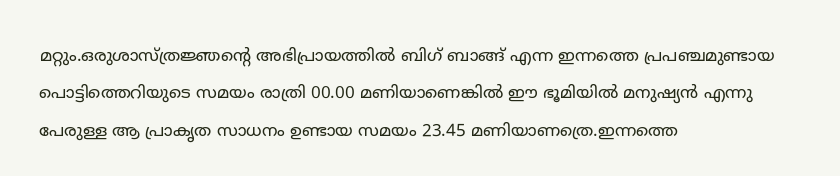മറ്റും.ഒരുശാസ്ത്രജ്ഞന്റെ അഭിപ്രായത്തില്‍ ബിഗ് ബാങ്ങ് എന്ന ഇന്നത്തെ പ്രപഞ്ചമുണ്ടായ പൊട്ടിത്തെറിയുടെ സമയം രാത്രി 00.00 മണിയാണെങ്കില്‍ ഈ ഭൂമിയില്‍ മനുഷ്യന്‍ എന്നു പേരുള്ള ആ പ്രാകൃത സാധനം ഉണ്ടായ സമയം 23.45 മണിയാണത്രെ.ഇന്നത്തെ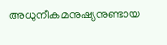അധുനീകമനുഷ്യനുണ്ടായ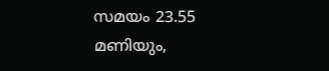സമയം 23.55 മണിയും,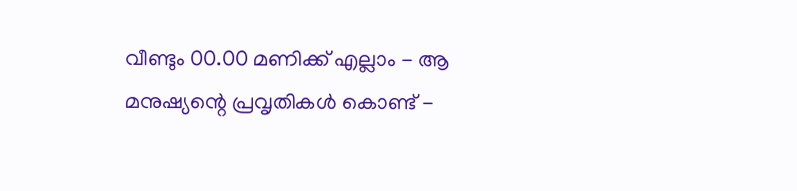വീണ്ടും 00.00 മണിക്ക് എല്ലാം - ആ‍ മനുഷ്യന്റെ പ്രവൃതികള്‍ കൊണ്ട് -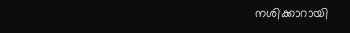നശിക്കാറായി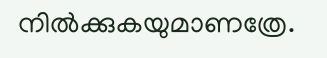നില്‍ക്കുകയുമാണത്രേ.